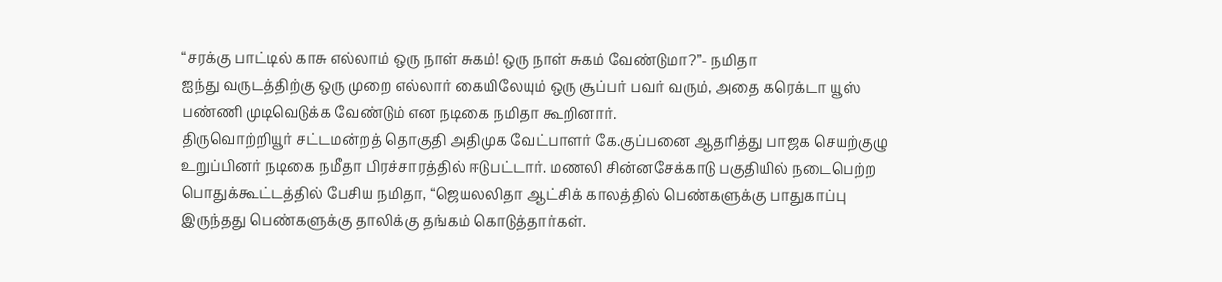“சரக்கு பாட்டில் காசு எல்லாம் ஒரு நாள் சுகம்! ஒரு நாள் சுகம் வேண்டுமா?”- நமிதா
ஐந்து வருடத்திற்கு ஒரு முறை எல்லார் கையிலேயும் ஒரு சூப்பர் பவர் வரும், அதை கரெக்டா யூஸ் பண்ணி முடிவெடுக்க வேண்டும் என நடிகை நமிதா கூறினார்.
திருவொற்றியூர் சட்டமன்றத் தொகுதி அதிமுக வேட்பாளர் கே.குப்பனை ஆதரித்து பாஜக செயற்குழு உறுப்பினர் நடிகை நமீதா பிரச்சாரத்தில் ஈடுபட்டார். மணலி சின்னசேக்காடு பகுதியில் நடைபெற்ற பொதுக்கூட்டத்தில் பேசிய நமிதா, “ஜெயலலிதா ஆட்சிக் காலத்தில் பெண்களுக்கு பாதுகாப்பு இருந்தது பெண்களுக்கு தாலிக்கு தங்கம் கொடுத்தார்கள்.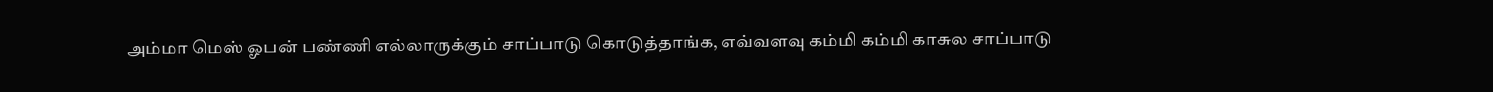அம்மா மெஸ் ஓபன் பண்ணி எல்லாருக்கும் சாப்பாடு கொடுத்தாங்க, எவ்வளவு கம்மி கம்மி காசுல சாப்பாடு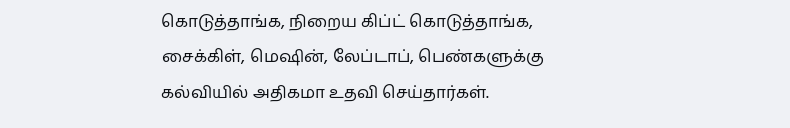கொடுத்தாங்க, நிறைய கிப்ட் கொடுத்தாங்க, சைக்கிள், மெஷின், லேப்டாப், பெண்களுக்கு கல்வியில் அதிகமா உதவி செய்தார்கள்.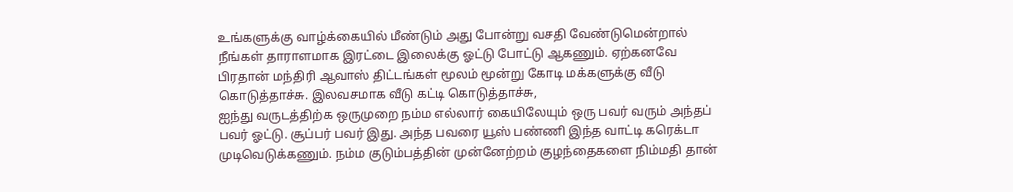உங்களுக்கு வாழ்க்கையில் மீண்டும் அது போன்று வசதி வேண்டுமென்றால் நீங்கள் தாராளமாக இரட்டை இலைக்கு ஓட்டு போட்டு ஆகணும். ஏற்கனவே பிரதான் மந்திரி ஆவாஸ் திட்டங்கள் மூலம் மூன்று கோடி மக்களுக்கு வீடு கொடுத்தாச்சு. இலவசமாக வீடு கட்டி கொடுத்தாச்சு,
ஐந்து வருடத்திற்க ஒருமுறை நம்ம எல்லார் கையிலேயும் ஒரு பவர் வரும் அந்தப் பவர் ஓட்டு. சூப்பர் பவர் இது. அந்த பவரை யூஸ் பண்ணி இந்த வாட்டி கரெக்டா முடிவெடுக்கணும். நம்ம குடும்பத்தின் முன்னேற்றம் குழந்தைகளை நிம்மதி தான்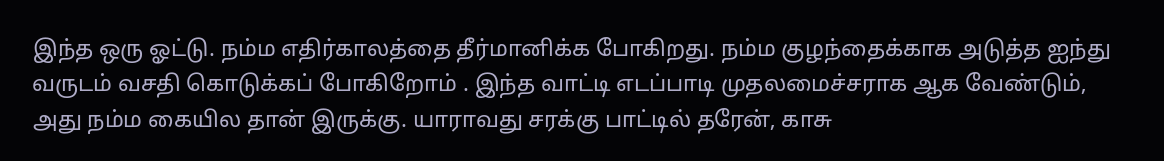இந்த ஒரு ஓட்டு. நம்ம எதிர்காலத்தை தீர்மானிக்க போகிறது. நம்ம குழந்தைக்காக அடுத்த ஐந்து வருடம் வசதி கொடுக்கப் போகிறோம் . இந்த வாட்டி எடப்பாடி முதலமைச்சராக ஆக வேண்டும், அது நம்ம கையில தான் இருக்கு. யாராவது சரக்கு பாட்டில் தரேன், காசு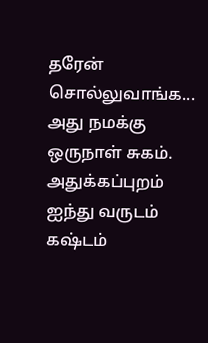தரேன் சொல்லுவாங்க... அது நமக்கு ஒருநாள் சுகம். அதுக்கப்புறம் ஐந்து வருடம் கஷ்டம்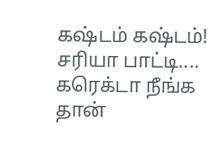கஷ்டம் கஷ்டம்! சரியா பாட்டி.... கரெக்டா நீங்க தான்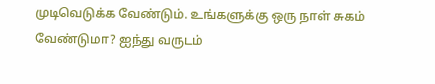முடிவெடுக்க வேண்டும். உங்களுக்கு ஒரு நாள் சுகம் வேண்டுமா? ஐந்து வருடம்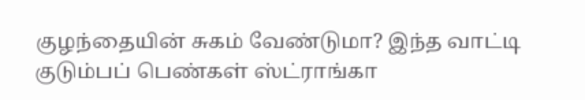குழந்தையின் சுகம் வேண்டுமா? இந்த வாட்டி குடும்பப் பெண்கள் ஸ்ட்ராங்கா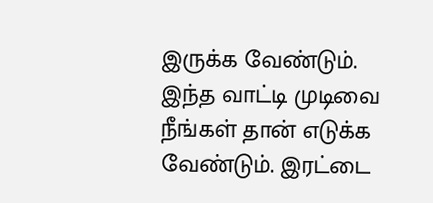இருக்க வேண்டும். இந்த வாட்டி முடிவை நீங்கள் தான் எடுக்க வேண்டும். இரட்டை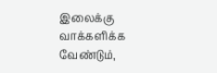இலைக்கு வாக்களிக்க வேண்டும்,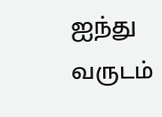ஐந்து வருடம்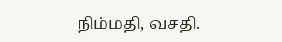நிம்மதி, வசதி.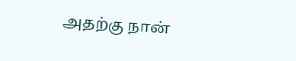அதற்கு நான்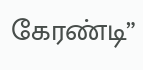கேரண்டி”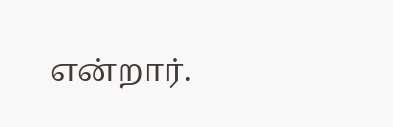என்றார்.